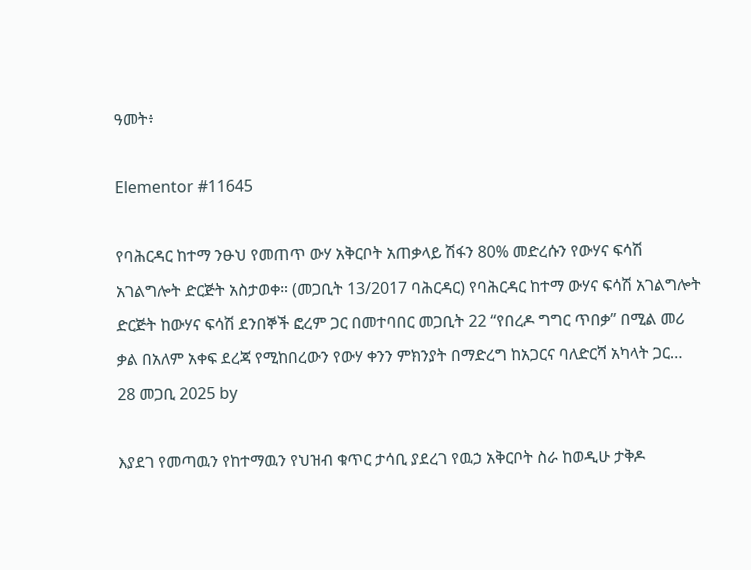ዓመት፥

Elementor #11645

የባሕርዳር ከተማ ንፁህ የመጠጥ ውሃ አቅርቦት አጠቃላይ ሽፋን 80% መድረሱን የውሃና ፍሳሽ አገልግሎት ድርጅት አስታወቀ። (መጋቢት 13/2017 ባሕርዳር) የባሕርዳር ከተማ ውሃና ፍሳሽ አገልግሎት ድርጅት ከውሃና ፍሳሽ ደንበኞች ፎረም ጋር በመተባበር መጋቢት 22 “የበረዶ ግግር ጥበቃ” በሚል መሪ ቃል በአለም አቀፍ ደረጃ የሚከበረውን የውሃ ቀንን ምክንያት በማድረግ ከአጋርና ባለድርሻ አካላት ጋር…
28 መጋቢ 2025 by

እያደገ የመጣዉን የከተማዉን የህዝብ ቁጥር ታሳቢ ያደረገ የዉኃ አቅርቦት ስራ ከወዲሁ ታቅዶ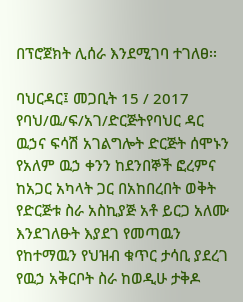በፕሮጀክት ሊሰራ እንደሚገባ ተገለፀ፡፡

ባህርዳር፤ መጋቢት 15 / 2017 የባህ/ዉ/ፍ/አገ/ድርጅትየባህር ዳር ዉኃና ፍሳሽ አገልግሎት ድርጅት ሰሞኑን የአለም ዉኃ ቀንን ከደንበኞች ፎረምና ከአጋር አካላት ጋር በአከበረበት ወቅት የድርጅቱ ስራ አስኪያጅ አቶ ይርጋ አለሙ እንደገለፁት እያደገ የመጣዉን የከተማዉን የህዝብ ቁጥር ታሳቢ ያደረገ የዉኃ አቅርቦት ስራ ከወዲሁ ታቅዶ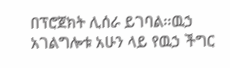በፕሮጀክት ሊሰራ ይገባል፡፡ዉኃ አገልግሎቱ አሁን ላይ የዉኃ ችግር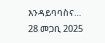እንዳይባባስና…
28 መጋቢ 2025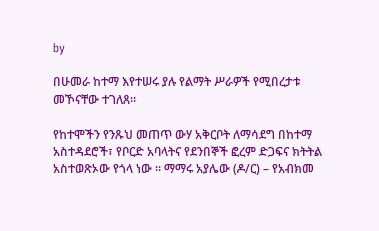by

በሁመራ ከተማ እየተሠሩ ያሉ የልማት ሥራዎች የሚበረታቱ መኾናቸው ተገለጸ።

የከተሞችን የንጹህ መጠጥ ውሃ አቅርቦት ለማሳደግ በከተማ አስተዳደሮች፣ የቦርድ አባላትና የደንበኞች ፎረም ድጋፍና ክትትል አስተወጽኦው የጎላ ነው ። ማማሩ አያሌው (ዶ/ር) – የአብክመ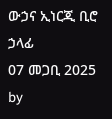ውኃና ኢነርጂ ቢሮ ኃላፊ
07 መጋቢ 2025 by